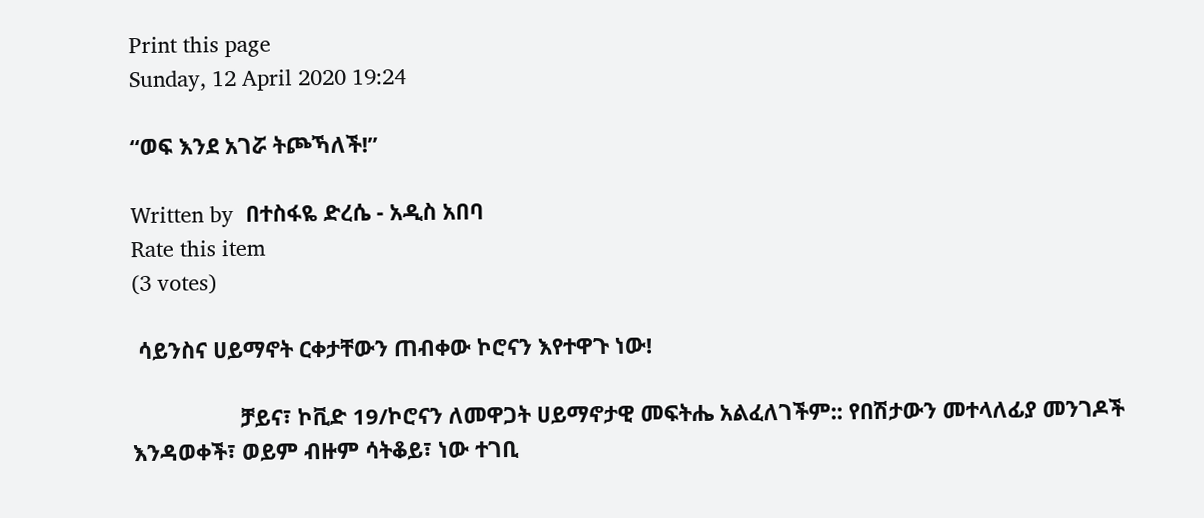Print this page
Sunday, 12 April 2020 19:24

“ወፍ እንደ አገሯ ትጮኻለች!”

Written by  በተስፋዬ ድረሴ - አዲስ አበባ
Rate this item
(3 votes)

 ሳይንስና ሀይማኖት ርቀታቸውን ጠብቀው ኮሮናን እየተዋጉ ነው!

                  ቻይና፣ ኮቪድ 19/ኮሮናን ለመዋጋት ሀይማኖታዊ መፍትሔ አልፈለገችም:: የበሽታውን መተላለፊያ መንገዶች እንዳወቀች፣ ወይም ብዙም ሳትቆይ፣ ነው ተገቢ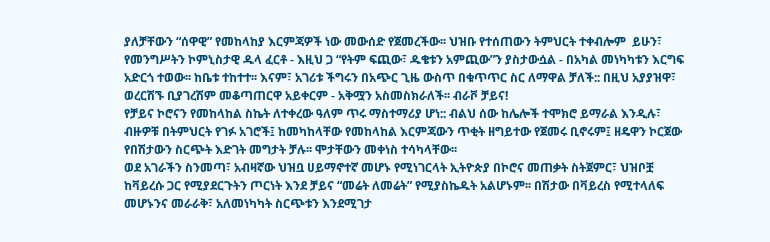ያለቻቸውን “ሰዋዊ” የመከላከያ እርምጃዎች ነው መውሰድ የጀመረችው፡፡ ህዝቡ የተሰጠውን ትምህርት ተቀብሎም  ይሁን፣ የመንግሥትን ኮምኒስታዊ ዱላ ፈርቶ - እዚህ ጋ “የትም ፍጪው፣ ዱቄቱን አምጪው”ን ያስታውሷል - በአካል መነካካቱን እርግፍ አድርጎ ተወው፡፡ ከቤቱ ተከተተ፡፡ እናም፣ አገሪቱ ችግሩን በአጭር ጊዜ ውስጥ በቁጥጥር ስር ለማዋል ቻለች:: በዚህ አያያዝዋ፣ ወረርሽኙ ቢያገረሽም መቆጣጠርዋ አይቀርም - አቅሟን አስመስክራለች፡፡ ብራቮ ቻይና!
የቻይና ኮሮናን የመከላከል ስኬት ለተቀረው ዓለም ጥሩ ማስተማሪያ ሆነ:: ብልህ ሰው ከሌሎች ተሞክሮ ይማራል እንዲሉ፣ ብዙዎቹ በትምህርት የገፉ አገሮች፤ ከመካከላቸው የመከላከል እርምጃውን ጥቂት ዘግይተው የጀመሩ ቢኖሩም፤ ዘዴዋን ኮርጀው የበሽታውን ስርጭት እድገት መግታት ቻሉ፡፡ ሞታቸውን መቀነስ ተሳካላቸው፡፡
ወደ አገራችን ስንመጣ፣ አብዛኛው ህዝቧ ሀይማኖተኛ መሆኑ የሚነገርላት ኢትዮጵያ በኮሮና መጠቃት ስትጀምር፣ ህዝቦቿ ከቫይረሱ ጋር የሚያደርጉትን ጦርነት እንደ ቻይና “መሬት ለመሬት” የሚያስኬዱት አልሆኑም፡፡ በሽታው በቫይረስ የሚተላለፍ መሆኑንና መራራቅ፣ አለመነካካት ስርጭቱን እንደሚገታ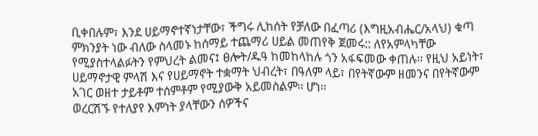ቢቀበሉም፣ እንደ ሀይማኖተኛነታቸው፣ ችግሩ ሊከሰት የቻለው በፈጣሪ (እግዚአብሔር/አላህ) ቁጣ ምክንያት ነው ብለው ስላመኑ ከሰማይ ተጨማሪ ሀይል መጠየቅ ጀመሩ:: ለየአምላካቸው የሚያስተላልፉትን የምህረት ልመና፤ ፀሎት/ዱዓ ከመከላከሉ ጎን አፋፍመው ቀጠሉ፡፡ የዚህ አይነት፣ ሀይማኖታዊ ምላሽ እና የሀይማኖት ተቋማት ህብረት፣ በዓለም ላይ፣ በየትኛውም ዘመንና በየትኛውም አገር ወዘተ ታይቶም ተሰምቶም የሚያውቅ አይመስልም፡፡ ሆነ፡፡
ወረርሽኙ የተለያየ እምነት ያላቸውን ሰዎችና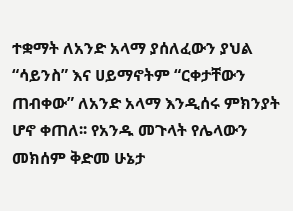ተቋማት ለአንድ አላማ ያሰለፈውን ያህል “ሳይንስ” እና ሀይማኖትም “ርቀታቸውን ጠብቀው” ለአንድ አላማ እንዲሰሩ ምክንያት ሆኖ ቀጠለ፡፡ የአንዱ መጉላት የሌላውን መክሰም ቅድመ ሁኔታ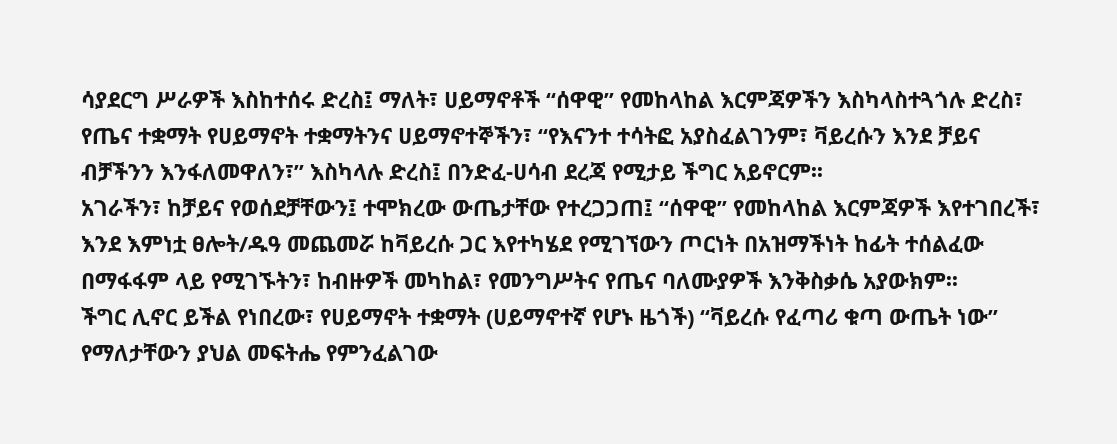ሳያደርግ ሥራዎች እስከተሰሩ ድረስ፤ ማለት፣ ሀይማኖቶች “ሰዋዊ” የመከላከል እርምጃዎችን እስካላስተጓጎሉ ድረስ፣ የጤና ተቋማት የሀይማኖት ተቋማትንና ሀይማኖተኞችን፣ “የእናንተ ተሳትፎ አያስፈልገንም፣ ቫይረሱን እንደ ቻይና ብቻችንን እንፋለመዋለን፣” እስካላሉ ድረስ፤ በንድፈ-ሀሳብ ደረጃ የሚታይ ችግር አይኖርም፡፡
አገራችን፣ ከቻይና የወሰደቻቸውን፤ ተሞክረው ውጤታቸው የተረጋጋጠ፤ “ሰዋዊ” የመከላከል እርምጃዎች እየተገበረች፣ እንደ እምነቷ ፀሎት/ዱዓ መጨመሯ ከቫይረሱ ጋር እየተካሄደ የሚገኘውን ጦርነት በአዝማችነት ከፊት ተሰልፈው በማፋፋም ላይ የሚገኙትን፣ ከብዙዎች መካከል፣ የመንግሥትና የጤና ባለሙያዎች እንቅስቃሴ አያውክም፡፡
ችግር ሊኖር ይችል የነበረው፣ የሀይማኖት ተቋማት (ሀይማኖተኛ የሆኑ ዜጎች) “ቫይረሱ የፈጣሪ ቁጣ ውጤት ነው” የማለታቸውን ያህል መፍትሔ የምንፈልገው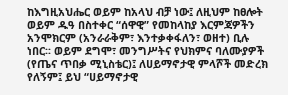ከእግዚአህሔር ወይም ከአላህ ብቻ ነው፤ ለዚህም ከፀሎት ወይም ዱዓ በስተቀር “ሰዋዊ” የመከላከያ እርምጃዎችን አንሞክርም (አንራራቅም፣ እንተቃቀፋለን፣ ወዘተ) ቢሉ ነበር፡፡ ወይም ደግሞ፣ መንግሥትና የህክምና ባለሙያዎች (የጤና ጥበቃ ሚኒስቴር)፤ ለሀይማኖታዊ ምላሾች መድረክ የለኝም፤ ይህ “ሀይማኖታዊ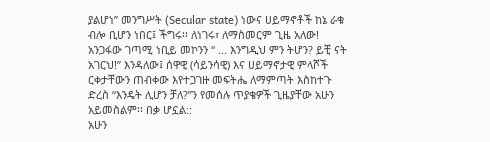ያልሆነ” መንግሥት (Secular state) ነውና ሀይማኖቶች ከኔ ራቁ ብሎ ቢሆን ነበር፤ ችግሩ፡፡ ለነገሩ፣ ለማስመርም ጊዜ አለው!
አንጋፋው ገጣሚ ነቢይ መኮንን “ ... እንግዲህ ምን ትሆን? ይቺ ናት አገርህ!” እንዳለው፤ ሰዋዊ (ሳይንሳዊ) እና ሀይማኖታዊ ምላሾች ርቀታቸውን ጠብቀው እየተጋገዙ መፍትሔ ለማምጣት እስከተጉ ድረስ “እንዴት ሊሆን ቻለ?”ን የመሰሉ ጥያቄዎች ጊዜያቸው አሁን አይመስልም፡፡ በቃ ሆኗል::
አሁን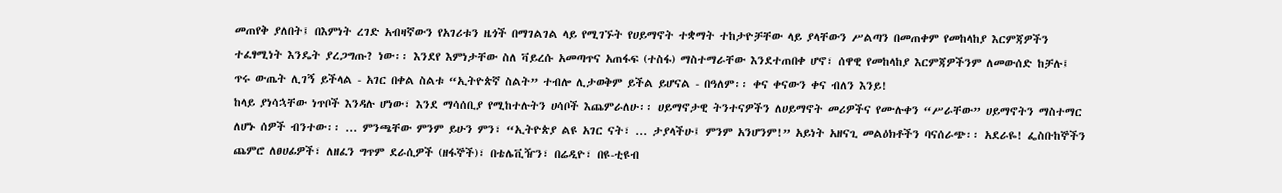መጠየቅ ያለበት፤ በእምነት ረገድ አብዛኛውን የአገሪቱን ዜጎች በማገልገል ላይ የሚገኙት የሀይማኖት ተቋማት ተከታዮቻቸው ላይ ያላቸውን ሥልጣን በመጠቀም የመከላከያ እርምጃዎችን ተፈፃሚነት እንዴት ያረጋግጡ? ነው፡፡ እንደየ እምነታቸው ስለ ቫይረሱ አመጣጥና አጠፋፍ (ተስፋ) ማስተማራቸው እንደተጠበቀ ሆኖ፣ ሰዋዊ የመከላከያ እርምጃዎችንም ለመውሰድ ከቻሉ፤ ጥሩ ውጤት ሊገኝ ይችላል - አገር በቀል ስልቱ “ኢትዮጵኛ ስልት” ተብሎ ሊታወቅም ይችል ይሆናል - በዓለም፡፡ ቀና ቀናውን ቀና ብለን እንይ!
ከላይ ያነሳኋቸው ነጥቦች እንዳሉ ሆነው፣ እንደ ማሳሰቢያ የሚከተሉትን ሀሳቦች እጨምራለሁ፡፡ ሀይማኖታዊ ትንተናዎችን ለሀይማኖት መሪዎችና የሙሉቀን “ሥራቸው” ሀይማኖትን ማስተማር ለሆኑ ሰዎች ብንተው፡፡ ... ምንጫቸው ምንም ይሁን ምን፣ “ኢትዮጵያ ልዩ አገር ናት፣ ... ታያላችሁ፤ ምንም አንሆንም!” አይነት አዘናጊ መልዕክቶችን ባናሰራጭ፡፡ አደራዬ! ፌስቡከኞችን ጨምሮ ለፀሀፊዎች፣ ለዘፈን ግጥም ደራሲዎች (ዘፋኞች)፣ በቴሌቪዥን፣ በሬዲዮ፣ በዩ-ቲዩብ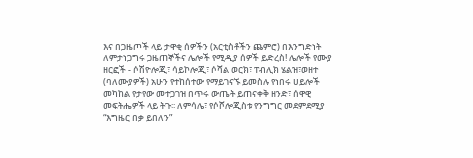እና በጋዜጦች ላይ ታዋቂ ሰዎችን (አርቲስቶችን ጨምሮ) በእንግድነት ለምታነጋግሩ ጋዜጠኞችና ሌሎች የሚዲያ ሰዎች ይድረስ! ሌሎች የሙያ ዘርፎች - ሶሽዮሎጂ፣ ሳይኮሎጂ፣ ሶሻል ወርክ፣ ፐብሊክ ሄልዝ፣ወዘተ (ባለሙያዎች) አሁን የተከሰተው የማይገናኙ ይመስሉ የነበሩ ሀይሎች መካከል የታየው መተጋገዝ በጥሩ ውጤት ይጠናቀቅ ዘንድ፣ ሰዋዊ መፍትሔዎች ላይ ትጉ፡፡ ለምሳሌ፣ የሶሾሎጂስቱ የንግግር መደምደሚያ “እግዜር በቃ ይበለን”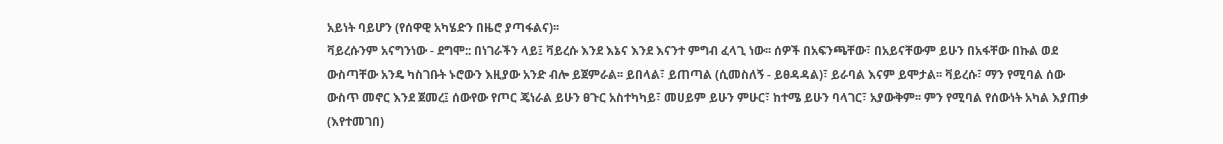አይነት ባይሆን (የሰዋዊ አካሄድን በዜሮ ያጣፋልና)፡፡
ቫይረሱንም አናግንነው - ደግሞ:: በነገራችን ላይ፤ ቫይረሱ እንደ እኔና እንደ እናንተ ምግብ ፈላጊ ነው፡፡ ሰዎች በአፍንጫቸው፣ በአይናቸውም ይሁን በአፋቸው በኩል ወደ ውስጣቸው አንዴ ካስገቡት ኑሮውን እዚያው አንድ ብሎ ይጀምራል፡፡ ይበላል፣ ይጠጣል (ሲመስለኝ - ይፀዳዳል)፣ ይራባል እናም ይሞታል፡፡ ቫይረሱ፣ ማን የሚባል ሰው ውስጥ መኖር እንደ ጀመረ፤ ሰውየው የጦር ጄነራል ይሁን ፀጉር አስተካካይ፣ መሀይም ይሁን ምሁር፣ ከተሜ ይሁን ባላገር፣ አያውቅም፡፡ ምን የሚባል የሰውነት አካል እያጠቃ (እየተመገበ)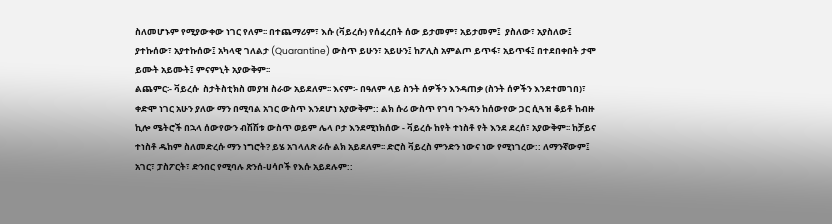ስለመሆኑም የሚያውቀው ነገር የለም፡፡ በተጨማሪም፣ እሱ (ቫይረሱ) የሰፈረበት ሰው ይታመም፣ አይታመም፤  ያስለው፣ አያስለው፤ ያተኩሰው፣ አያተኩሰው፤ አካላዊ ገለልታ (Quarantine) ውስጥ ይሁን፣ አይሁን፤ ከፖሊስ አምልጦ ይጥፋ፣ አይጥፋ፤ በተደበቀበት ታሞ ይሙት አይሙት፤ ምናምኒት አያውቅም፡፡
ልጨምር፡- ቫይረሱ  ስታትስቲክስ መያዝ ስራው አይደለም፡፡ እናም፡- በዓለም ላይ ስንት ሰዎችን እንዳጠቃ (ስንት ሰዎችን እንደተመገበ)፣ ቀድሞ ነገር አሁን ያለው ማን በሚባል አገር ውስጥ እንደሆነ አያውቅም:: ልክ ሱሪ ውስጥ የገባ ጉንዳን ከሰውየው ጋር ሲጓዝ ቆይቶ ከብዙ ኪሎ ሜትሮች በኋላ ሰውየውን ብሽሽቱ ውስጥ ወይም ሌላ ቦታ እንደሚነክሰው - ቫይረሱ ከየት ተነስቶ የት እንደ ደረሰ፣ አያውቅም፡፡ ከቻይና ተነስቶ ዱከም ስለመድረሱ ማን ነግሮት? ይሄ አገላለጽ ራሱ ልክ አይደለም፡፡ ድሮስ ቫይረስ ምንድን ነውና ነው የሚነገረው:: ለማንኛውም፤ አገር፣ ፓስፖርት፣ ድንበር የሚባሉ ጽንሰ-ሀሳቦች የእሱ አይደሉም::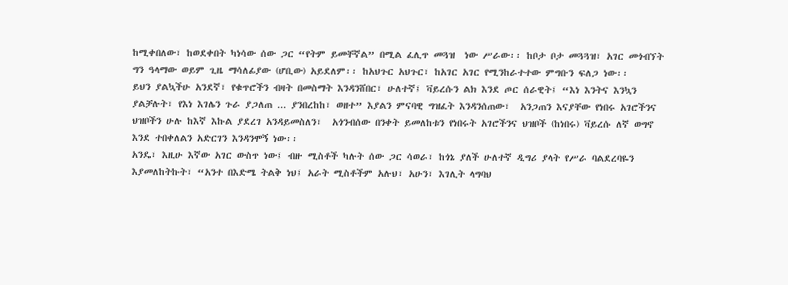ከሚቀበለው፣ ከወደቀበት ካነሳው ሰው ጋር “የትም ይመቸኛል” በሚል ፈሊጥ መጓዝ  ነው ሥራው፡፡ ከቦታ ቦታ መጓጓዝ፣ አገር መጎብኘት ግን ዓላማው ወይም ጊዜ ማሳለፊያው (ሆቢው) አይደለም፡፡ ከአህጉር አህጉር፣ ከአገር አገር የሚንከራተተው ምግቡን ፍለጋ ነው፡፡
ይህን ያልኳችሁ አንደኛ፣ የቁጥሮችን ብዛት በመስማት እንዳንሸበር፣ ሁለተኛ፤ ቫይረሱን ልክ እንደ ጦር ሰራዊት፤ “እነ እንትና እንኳን ያልቻሉት፣ የእነ እገሌን ጉራ ያጋለጠ ... ያንበረከከ፣ ወዘተ” እያልን ምናባዊ ግዝፈት እንዳንሰጠው፣  አንጋጠን እናያቸው የነበሩ አገሮችንና ህዝቦችን ሁሉ ከእኛ እኩል ያደረገ አንዳይመስለን፣  አጎንብሰው በንቀት ይመለከቱን የነበሩት አገሮችንና ህዝቦች (ከነበሩ) ቫይረሱ ለኛ ወግኖ እንደ ተበቀለልን አድርገን እንዳንሞኝ ነው፡፡
አንዴ፣ እዚሁ እኛው አገር ውስጥ ነው፤ ብዙ ሚስቶች ካሉት ሰው ጋር ሳወራ፣ ከጎኔ ያለች ሁለተኛ ዲግሪ ያላት የሥራ ባልደረባዬን እያመለከትኩት፣ “አንተ በእድሜ ትልቅ ነህ፤ አራት ሚስቶችም አሉህ፣ አሁን፣ እገሊት ላግባህ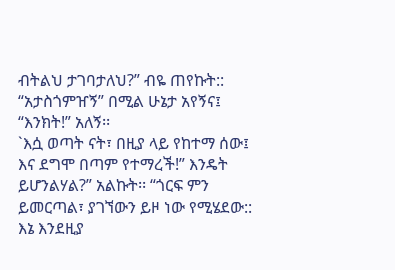ብትልህ ታገባታለህ?” ብዬ ጠየኩት::
“አታስጎምዠኝ” በሚል ሁኔታ አየኝና፤ “እንክት!” አለኝ፡፡
`እሷ ወጣት ናት፣ በዚያ ላይ የከተማ ሰው፤ እና ደግሞ በጣም የተማረች!” እንዴት ይሆንልሃል?” አልኩት፡፡ “ጎርፍ ምን ይመርጣል፣ ያገኘውን ይዞ ነው የሚሄደው:: እኔ እንደዚያ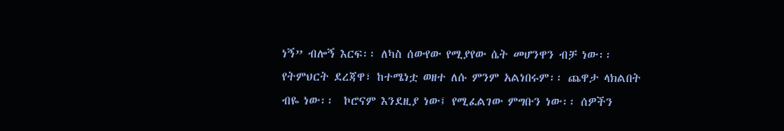ነኝ” ብሎኝ እርፍ፡፡ ለካስ ሰውየው የሚያየው ሴት መሆንዋን ብቻ ነው፡፡ የትምህርት ደረጃዋ፣ ከተሜነቷ ወዘተ ለሱ ምንም አልነበሩም፡፡ ጨዋታ ላክልበት ብዬ ነው፡፡  ኮሮናም እንደዚያ ነው፤ የሚፈልገው ምግቡን ነው፡፡ ሰዎችን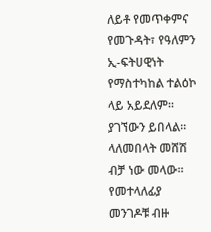ለይቶ የመጥቀምና የመጉዳት፣ የዓለምን ኢ-ፍትሀዊነት የማስተካከል ተልዕኮ ላይ አይደለም፡፡ ያገኘውን ይበላል፡፡ ላለመበላት መሸሽ ብቻ ነው መላው፡፡
የመተላለፊያ መንገዶቹ ብዙ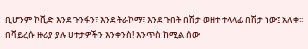ቢሆንም ኮቪድ እንደ ጉንፋን፣ እንደ ትራኮማ፣ እንደ ጉበት በሽታ ወዘተ ተላላፊ በሽታ ነው፤ አለቀ፡፡ በቫይረሱ ዙሪያ ያሉ ሀተታዎችን እንቀንስ! እንጥስ ከሚል ሰው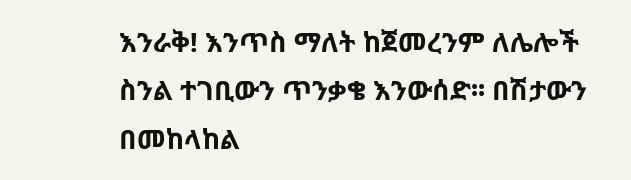እንራቅ! እንጥስ ማለት ከጀመረንም ለሌሎች ስንል ተገቢውን ጥንቃቄ እንውሰድ፡፡ በሽታውን በመከላከል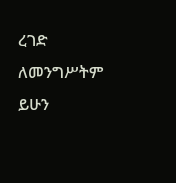ረገድ ለመንግሥትም ይሁን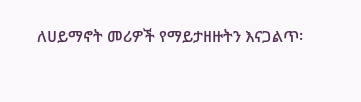ለሀይማኖት መሪዎች የማይታዘዙትን እናጋልጥ፡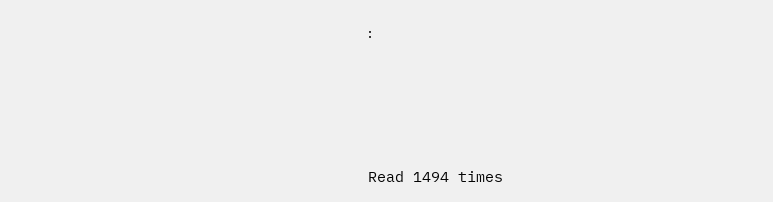፡




Read 1494 times